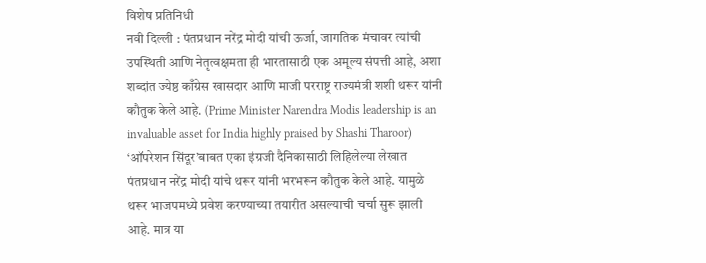विशेष प्रतिनिधी
नवी दिल्ली : पंतप्रधान नरेंद्र मोदी यांची ऊर्जा, जागतिक मंचावर त्यांची उपस्थिती आणि नेतृत्वक्षमता ही भारतासाठी एक अमूल्य संपत्ती आहे, अशा शब्दांत ज्येष्ठ काँग्रेस खासदार आणि माजी परराष्ट्र राज्यमंत्री शशी थरूर यांनी कौतुक केले आहे. (Prime Minister Narendra Modis leadership is an invaluable asset for India highly praised by Shashi Tharoor)
‘ऑपरेशन सिंदूर’बाबत एका इंग्रजी दैनिकासाठी लिहिलेल्या लेखात पंतप्रधान नरेंद्र मोदी यांचे थरूर यांनी भरभरून कौतुक केले आहे. यामुळे थरूर भाजपमध्ये प्रवेश करण्याच्या तयारीत असल्याची चर्चा सुरू झाली आहे. मात्र या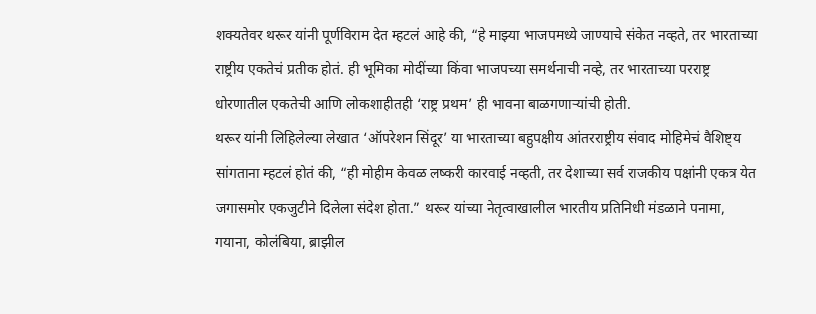शक्यतेवर थरूर यांनी पूर्णविराम देत म्हटलं आहे की, “हे माझ्या भाजपमध्ये जाण्याचे संकेत नव्हते, तर भारताच्या राष्ट्रीय एकतेचं प्रतीक होतं. ही भूमिका मोदींच्या किंवा भाजपच्या समर्थनाची नव्हे, तर भारताच्या परराष्ट्र धोरणातील एकतेची आणि लोकशाहीतही ‘राष्ट्र प्रथम’ ही भावना बाळगणाऱ्यांची होती.
थरूर यांनी लिहिलेल्या लेखात ‘ऑपरेशन सिंदूर’ या भारताच्या बहुपक्षीय आंतरराष्ट्रीय संवाद मोहिमेचं वैशिष्ट्य सांगताना म्हटलं होतं की, “ही मोहीम केवळ लष्करी कारवाई नव्हती, तर देशाच्या सर्व राजकीय पक्षांनी एकत्र येत जगासमोर एकजुटीने दिलेला संदेश होता.” थरूर यांच्या नेतृत्वाखालील भारतीय प्रतिनिधी मंडळाने पनामा, गयाना, कोलंबिया, ब्राझील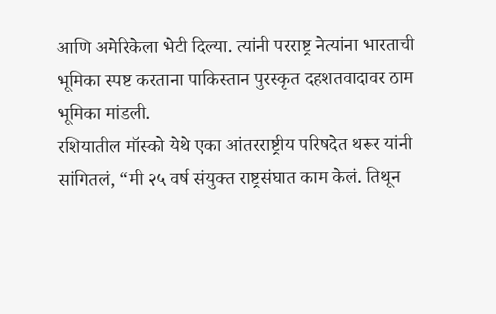आणि अमेरिकेला भेटी दिल्या. त्यांनी परराष्ट्र नेत्यांना भारताची भूमिका स्पष्ट करताना पाकिस्तान पुरस्कृत दहशतवादावर ठाम भूमिका मांडली.
रशियातील मॉस्को येथे एका आंतरराष्ट्रीय परिषदेत थरूर यांनी सांगितलं, “मी २५ वर्ष संयुक्त राष्ट्रसंघात काम केलं. तिथून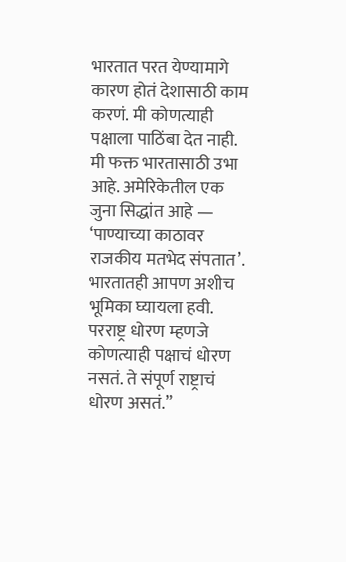भारतात परत येण्यामागे कारण होतं देशासाठी काम करणं. मी कोणत्याही पक्षाला पाठिंबा देत नाही. मी फक्त भारतासाठी उभा आहे. अमेरिकेतील एक जुना सिद्धांत आहे — ‘पाण्याच्या काठावर राजकीय मतभेद संपतात’. भारतातही आपण अशीच भूमिका घ्यायला हवी. परराष्ट्र धोरण म्हणजे कोणत्याही पक्षाचं धोरण नसतं. ते संपूर्ण राष्ट्राचं धोरण असतं.”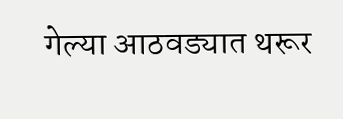गेल्या आठवड्यात थरूर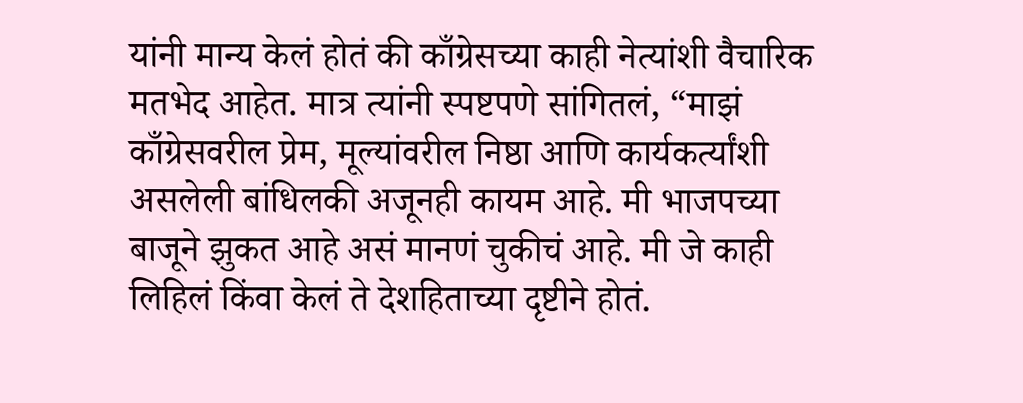यांनी मान्य केलं होतं की काँग्रेसच्या काही नेत्यांशी वैचारिक मतभेद आहेत. मात्र त्यांनी स्पष्टपणे सांगितलं, “माझं काँग्रेसवरील प्रेम, मूल्यांवरील निष्ठा आणि कार्यकर्त्यांशी असलेली बांधिलकी अजूनही कायम आहे. मी भाजपच्या बाजूने झुकत आहे असं मानणं चुकीचं आहे. मी जे काही लिहिलं किंवा केलं ते देशहिताच्या दृष्टीने होतं.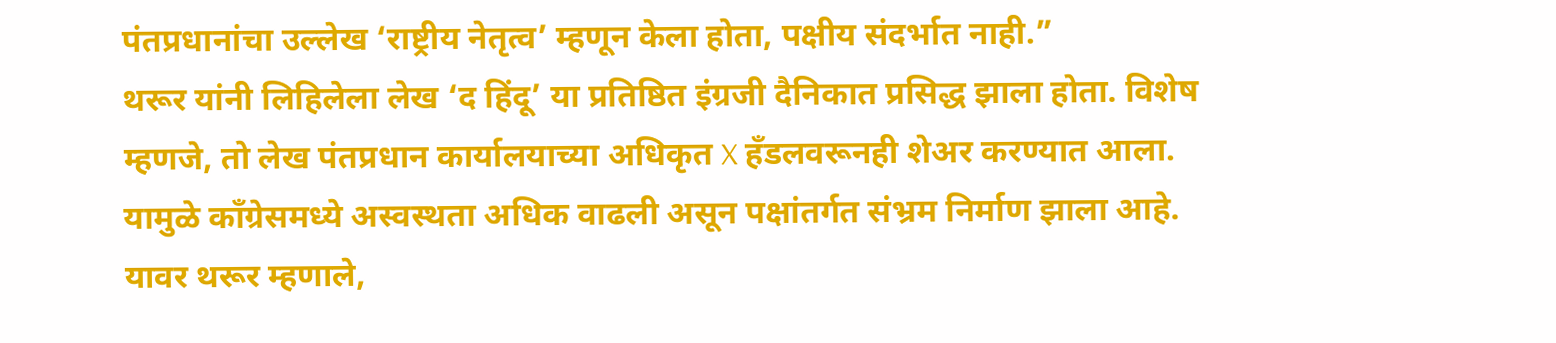पंतप्रधानांचा उल्लेख ‘राष्ट्रीय नेतृत्व’ म्हणून केला होता, पक्षीय संदर्भात नाही.”
थरूर यांनी लिहिलेला लेख ‘द हिंदू’ या प्रतिष्ठित इंग्रजी दैनिकात प्रसिद्ध झाला होता. विशेष म्हणजे, तो लेख पंतप्रधान कार्यालयाच्या अधिकृत X हँडलवरूनही शेअर करण्यात आला. यामुळे काँग्रेसमध्ये अस्वस्थता अधिक वाढली असून पक्षांतर्गत संभ्रम निर्माण झाला आहे. यावर थरूर म्हणाले,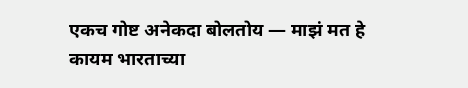एकच गोष्ट अनेकदा बोलतोय — माझं मत हे कायम भारताच्या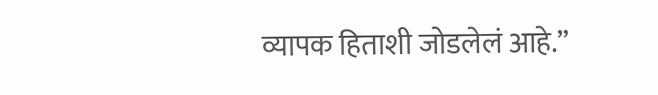व्यापक हिताशी जोडलेलं आहे.”